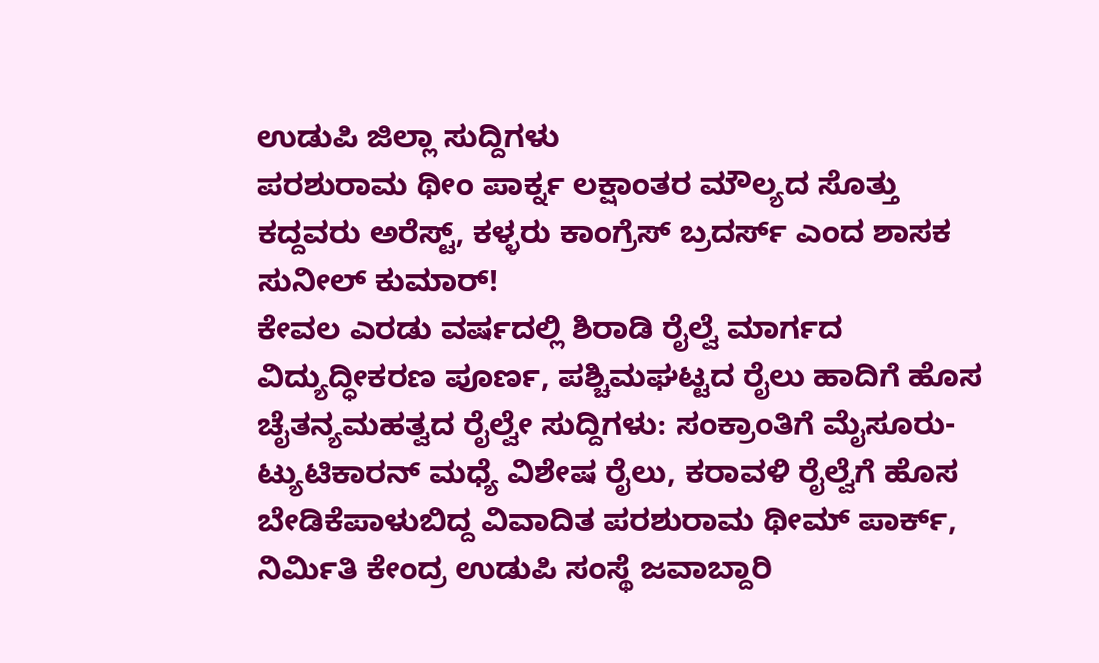ಉಡುಪಿ ಜಿಲ್ಲಾ ಸುದ್ದಿಗಳು
ಪರಶುರಾಮ ಥೀಂ ಪಾರ್ಕ್ನ ಲಕ್ಷಾಂತರ ಮೌಲ್ಯದ ಸೊತ್ತು ಕದ್ದವರು ಅರೆಸ್ಟ್, ಕಳ್ಳರು ಕಾಂಗ್ರೆಸ್ ಬ್ರದರ್ಸ್ ಎಂದ ಶಾಸಕ ಸುನೀಲ್ ಕುಮಾರ್!
ಕೇವಲ ಎರಡು ವರ್ಷದಲ್ಲಿ ಶಿರಾಡಿ ರೈಲ್ವೆ ಮಾರ್ಗದ ವಿದ್ಯುದ್ಧೀಕರಣ ಪೂರ್ಣ, ಪಶ್ಚಿಮಘಟ್ಟದ ರೈಲು ಹಾದಿಗೆ ಹೊಸ ಚೈತನ್ಯಮಹತ್ವದ ರೈಲ್ವೇ ಸುದ್ದಿಗಳು: ಸಂಕ್ರಾಂತಿಗೆ ಮೈಸೂರು-ಟ್ಯುಟಿಕಾರನ್ ಮಧ್ಯೆ ವಿಶೇಷ ರೈಲು, ಕರಾವಳಿ ರೈಲ್ವೆಗೆ ಹೊಸ ಬೇಡಿಕೆಪಾಳುಬಿದ್ದ ವಿವಾದಿತ ಪರಶುರಾಮ ಥೀಮ್ ಪಾರ್ಕ್, ನಿರ್ಮಿತಿ ಕೇಂದ್ರ ಉಡುಪಿ ಸಂಸ್ಥೆ ಜವಾಬ್ದಾರಿ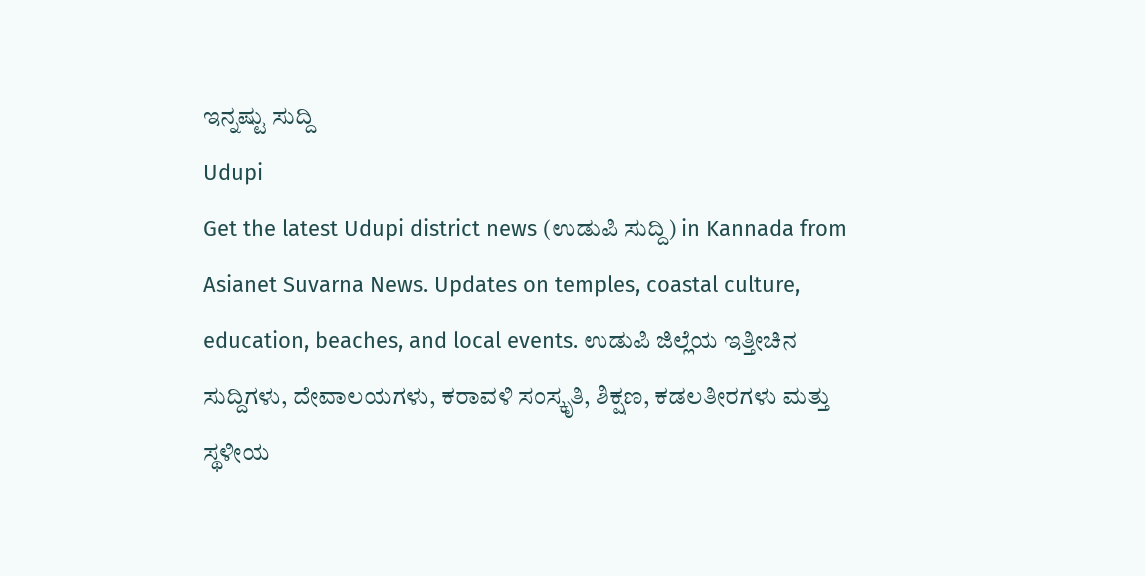ಇನ್ನಷ್ಟು ಸುದ್ದಿ
Udupi
Get the latest Udupi district news (ಉಡುಪಿ ಸುದ್ದಿ) in Kannada from Asianet Suvarna News. Updates on temples, coastal culture, education, beaches, and local events. ಉಡುಪಿ ಜಿಲ್ಲೆಯ ಇತ್ತೀಚಿನ ಸುದ್ದಿಗಳು, ದೇವಾಲಯಗಳು, ಕರಾವಳಿ ಸಂಸ್ಕೃತಿ, ಶಿಕ್ಷಣ, ಕಡಲತೀರಗಳು ಮತ್ತು ಸ್ಥಳೀಯ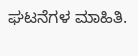ಘಟನೆಗಳ ಮಾಹಿತಿ.